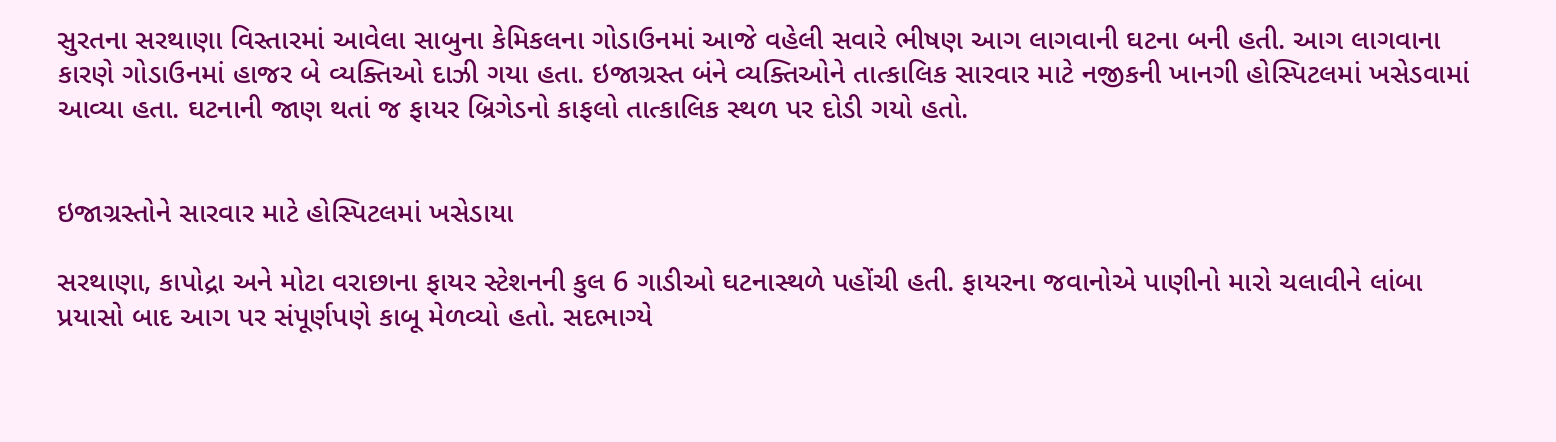સુરતના સરથાણા વિસ્તારમાં આવેલા સાબુના કેમિકલના ગોડાઉનમાં આજે વહેલી સવારે ભીષણ આગ લાગવાની ઘટના બની હતી. આગ લાગવાના કારણે ગોડાઉનમાં હાજર બે વ્યક્તિઓ દાઝી ગયા હતા. ઇજાગ્રસ્ત બંને વ્યક્તિઓને તાત્કાલિક સારવાર માટે નજીકની ખાનગી હોસ્પિટલમાં ખસેડવામાં આવ્યા હતા. ઘટનાની જાણ થતાં જ ફાયર બ્રિગેડનો કાફલો તાત્કાલિક સ્થળ પર દોડી ગયો હતો.


ઇજાગ્રસ્તોને સારવાર માટે હોસ્પિટલમાં ખસેડાયા

સરથાણા, કાપોદ્રા અને મોટા વરાછાના ફાયર સ્ટેશનની કુલ 6 ગાડીઓ ઘટનાસ્થળે પહોંચી હતી. ફાયરના જવાનોએ પાણીનો મારો ચલાવીને લાંબા પ્રયાસો બાદ આગ પર સંપૂર્ણપણે કાબૂ મેળવ્યો હતો. સદભાગ્યે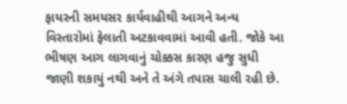ફાયરની સમયસર કાર્યવાહીથી આગને અન્ય વિસ્તારોમાં ફેલાતી અટકાવવામાં આવી હતી. જોકે આ ભીષણ આગ લાગવાનું ચોક્કસ કારણ હજુ સુધી જાણી શકાયું નથી અને તે અંગે તપાસ ચાલી રહી છે.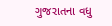ગુજરાતના વધુ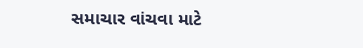સમાચાર વાંચવા માટે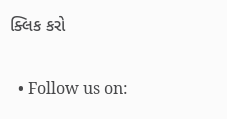ક્લિક કરો


  • Follow us on: